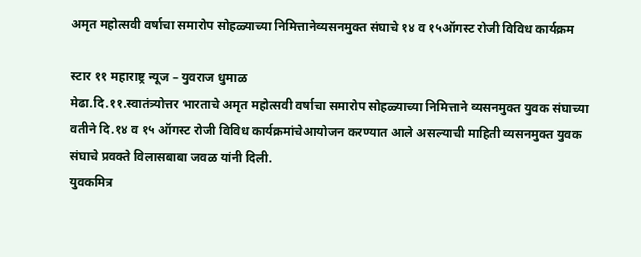अमृत महोत्सवी वर्षाचा समारोप सोहळ्याच्या निमित्तानेव्यसनमुक्त संघाचे १४ व १५ऑगस्ट रोजी विविध कार्यक्रम

स्टार ११ महाराष्ट्र न्यूज – युवराज धुमाळ
मेढा.दि.११.स्वातंत्र्योत्तर भारताचे अमृत महोत्सवी वर्षाचा समारोप सोहळ्याच्या निमित्ताने व्यसनमुक्त युवक संघाच्या वतीने दि.१४ व १५ ऑगस्ट रोजी विविध कार्यक्रमांचेआयोजन करण्यात आले असल्याची माहिती व्यसनमुक्त युवक संघाचे प्रवक्ते विलासबाबा जवळ यांनी दिली.
युवकमित्र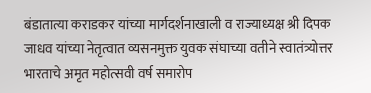बंडातात्या कराडकर यांच्या मार्गदर्शनाखाली व राज्याध्यक्ष श्री दिपक जाधव यांच्या नेतृत्वात व्यसनमुक्त युवक संघाच्या वतीने स्वातंत्र्योत्तर भारताचे अमृत महोत्सवी वर्ष समारोप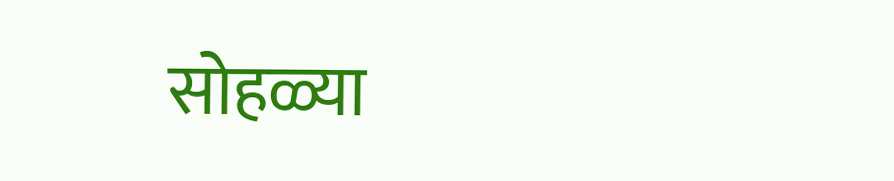सोहळ्या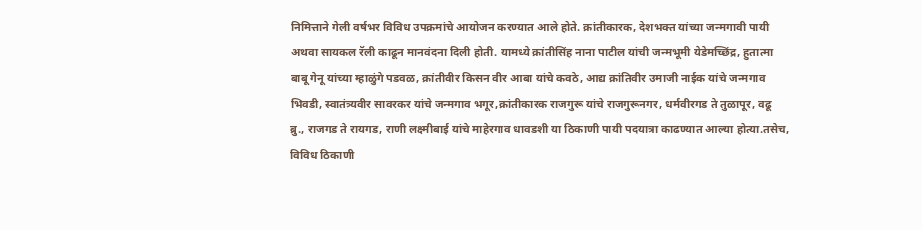निमित्ताने गेली वर्षभर विविध उपक्रमांचे आयोजन करण्यात आले होते. क्रांतीकारक, देशभक्त यांच्या जन्मगावी पायी अथवा सायकल रॅली काढून मानवंदना दिली होती. यामध्ये क्रांतीसिंह नाना पाटील यांची जन्मभूमी येडेमच्छिंद्र, हुतात्मा बाबू गेनू यांच्या म्हाळुंगे पडवळ, क्रांतीवीर किसन वीर आबा यांचे कवठे, आद्य क्रांतिवीर उमाजी नाईक यांचे जन्मगाव भिवडी, स्वातंत्र्यवीर सावरकर यांचे जन्मगाव भगूर,क्रांतीकारक राजगुरू यांचे राजगुरूनगर, धर्मवीरगड ते तुळापूर, वढू ब्रु., राजगड ते रायगड, राणी लक्ष्मीबाई यांचे माहेरगाव धावडशी या ठिकाणी पायी पदयात्रा काढण्यात आल्या होत्या.तसेच, विविध ठिकाणी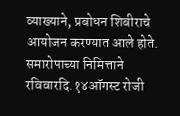व्याख्याने, प्रबोधन शिबीराचे आयोजन करण्यात आले होते.
समारोपाच्या निमित्ताने रविवारदि.१४ऑगस्ट रोजी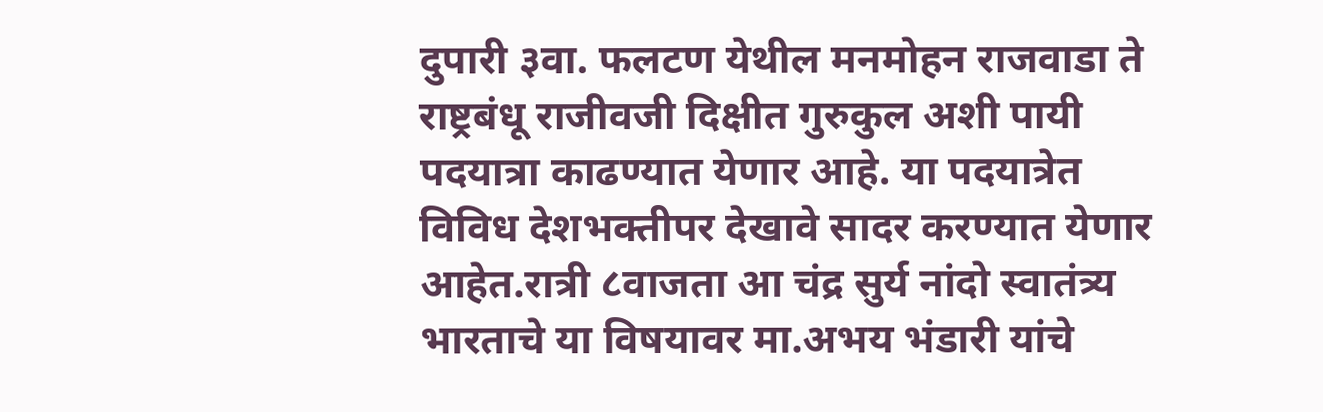दुपारी ३वा. फलटण येथील मनमोहन राजवाडा ते राष्ट्रबंधू राजीवजी दिक्षीत गुरुकुल अशी पायी पदयात्रा काढण्यात येणार आहे. या पदयात्रेत विविध देशभक्तीपर देखावे सादर करण्यात येणार आहेत.रात्री ८वाजता आ चंद्र सुर्य नांदो स्वातंत्र्य भारताचे या विषयावर मा.अभय भंडारी यांचे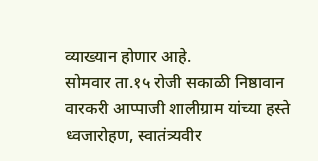व्याख्यान होणार आहे.
सोमवार ता.१५ रोजी सकाळी निष्ठावान वारकरी आप्पाजी शालीग्राम यांच्या हस्ते ध्वजारोहण, स्वातंत्र्यवीर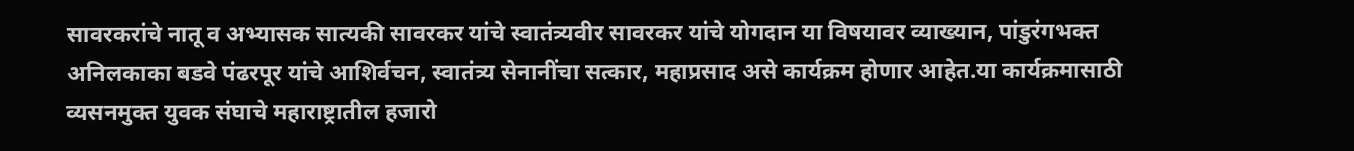सावरकरांचे नातू व अभ्यासक सात्यकी सावरकर यांचे स्वातंत्र्यवीर सावरकर यांचे योगदान या विषयावर व्याख्यान, पांडुरंगभक्त अनिलकाका बडवे पंढरपूर यांचे आशिर्वचन, स्वातंत्र्य सेनानींचा सत्कार, महाप्रसाद असे कार्यक्रम होणार आहेत.या कार्यक्रमासाठी व्यसनमुक्त युवक संघाचे महाराष्ट्रातील हजारो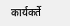कार्यकर्ते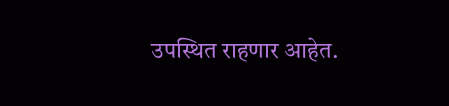उपस्थित राहणार आहेत.